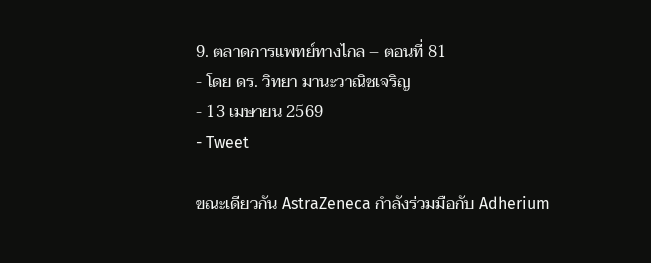9. ตลาดการแพทย์ทางไกล – ตอนที่ 81
- โดย ดร. วิทยา มานะวาณิชเจริญ
- 13 เมษายน 2569
- Tweet

ขณะเดียวกัน AstraZeneca กำลังร่วมมือกับ Adherium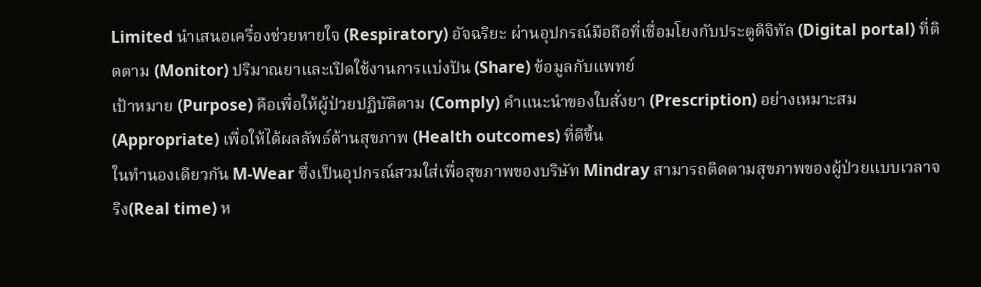Limited นำเสนอเครื่องช่วยหายใจ (Respiratory) อัจฉริยะ ผ่านอุปกรณ์มือถือที่เชื่อมโยงกับประตูดิจิทัล (Digital portal) ที่ติดตาม (Monitor) ปริมาณยาและเปิดใช้งานการแบ่งปัน (Share) ข้อมูลกับแพทย์
เป้าหมาย (Purpose) คือเพื่อให้ผู้ป่วยปฏิบัติตาม (Comply) คำแนะนำของใบสั่งยา (Prescription) อย่างเหมาะสม (Appropriate) เพื่อให้ได้ผลลัพธ์ด้านสุขภาพ (Health outcomes) ที่ดีขึ้น
ในทำนองเดียวกัน M-Wear ซึ่งเป็นอุปกรณ์สวมใส่เพื่อสุขภาพของบริษัท Mindray สามารถติดตามสุขภาพของผู้ป่วยแบบเวลาจริง(Real time) ห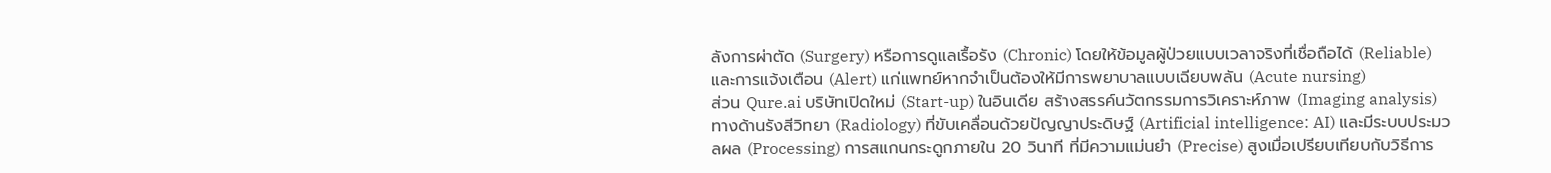ลังการผ่าตัด (Surgery) หรือการดูแลเรื้อรัง (Chronic) โดยให้ข้อมูลผู้ป่วยแบบเวลาจริงที่เชื่อถือได้ (Reliable) และการแจ้งเตือน (Alert) แก่แพทย์หากจำเป็นต้องให้มีการพยาบาลแบบเฉียบพลัน (Acute nursing)
ส่วน Qure.ai บริษัทเปิดใหม่ (Start-up) ในอินเดีย สร้างสรรค์นวัตกรรมการวิเคราะห์ภาพ (Imaging analysis) ทางด้านรังสีวิทยา (Radiology) ที่ขับเคลื่อนด้วยปัญญาประดิษฐ์ (Artificial intelligence: AI) และมีระบบประมวลผล (Processing) การสแกนกระดูกภายใน 20 วินาที ที่มีความแม่นยำ (Precise) สูงเมื่อเปรียบเทียบกับวิธีการ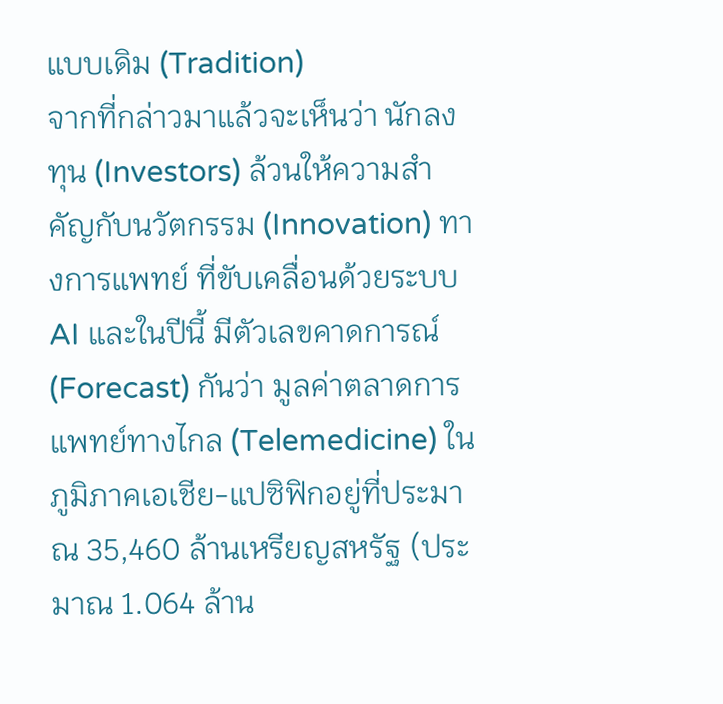แบบเดิม (Tradition)
จากที่กล่าวมาแล้วจะเห็นว่า นักลงทุน (Investors) ล้วนให้ความสำคัญกับนวัตกรรม (Innovation) ทางการแพทย์ ที่ขับเคลื่อนด้วยระบบ AI และในปีนี้ มีตัวเลขคาดการณ์ (Forecast) กันว่า มูลค่าตลาดการแพทย์ทางไกล (Telemedicine) ในภูมิภาคเอเชีย-แปซิฟิกอยู่ที่ประมาณ 35,460 ล้านเหรียญสหรัฐ (ประมาณ 1.064 ล้าน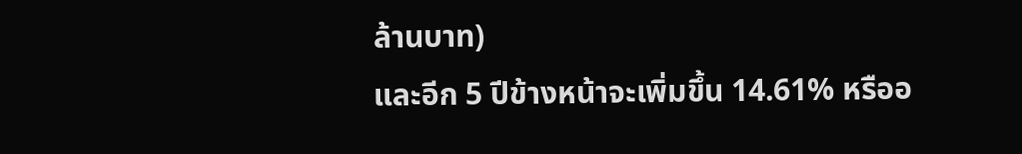ล้านบาท)
และอีก 5 ปีข้างหน้าจะเพิ่มขึ้น 14.61% หรืออ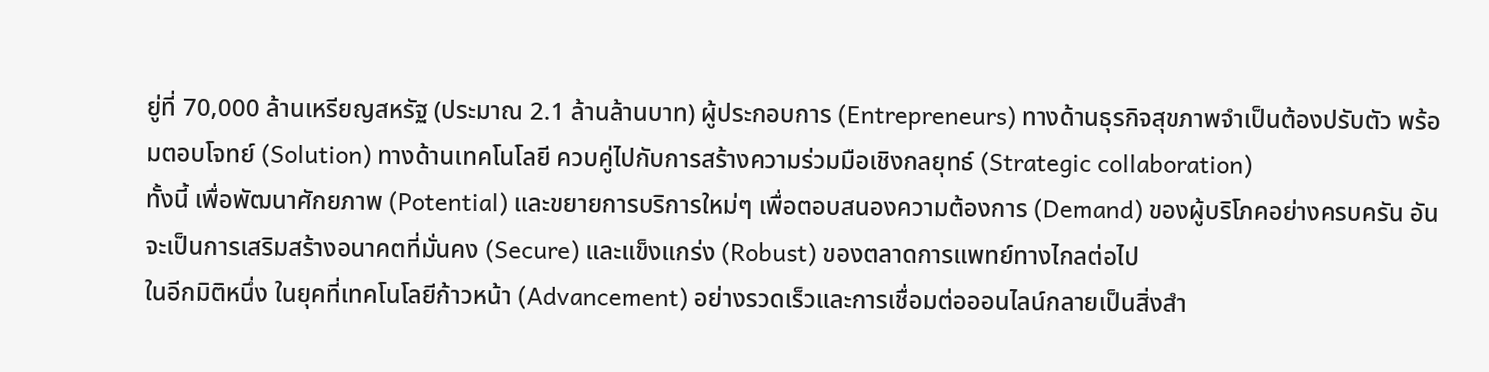ยู่ที่ 70,000 ล้านเหรียญสหรัฐ (ประมาณ 2.1 ล้านล้านบาท) ผู้ประกอบการ (Entrepreneurs) ทางด้านธุรกิจสุขภาพจำเป็นต้องปรับตัว พร้อมตอบโจทย์ (Solution) ทางด้านเทคโนโลยี ควบคู่ไปกับการสร้างความร่วมมือเชิงกลยุทธ์ (Strategic collaboration)
ทั้งนี้ เพื่อพัฒนาศักยภาพ (Potential) และขยายการบริการใหม่ๆ เพื่อตอบสนองความต้องการ (Demand) ของผู้บริโภคอย่างครบครัน อันจะเป็นการเสริมสร้างอนาคตที่มั่นคง (Secure) และแข็งแกร่ง (Robust) ของตลาดการแพทย์ทางไกลต่อไป
ในอีกมิติหนึ่ง ในยุคที่เทคโนโลยีก้าวหน้า (Advancement) อย่างรวดเร็วและการเชื่อมต่อออนไลน์กลายเป็นสิ่งสำ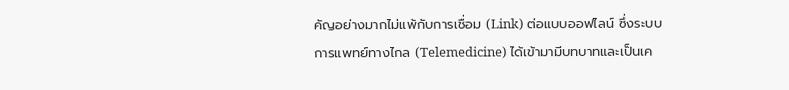คัญอย่างมากไม่แพ้กับการเชื่อม (Link) ต่อแบบออฟไลน์ ซึ่งระบบการแพทย์ทางไกล (Telemedicine) ได้เข้ามามีบทบาทและเป็นเค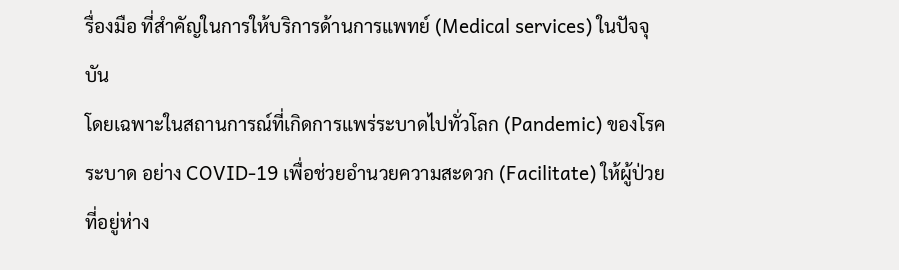รื่องมือ ที่สำคัญในการให้บริการด้านการแพทย์ (Medical services) ในปัจจุบัน
โดยเฉพาะในสถานการณ์ที่เกิดการแพร่ระบาดไปทั่วโลก (Pandemic) ของโรคระบาด อย่าง COVID-19 เพื่อช่วยอำนวยความสะดวก (Facilitate) ให้ผู้ป่วยที่อยู่ห่าง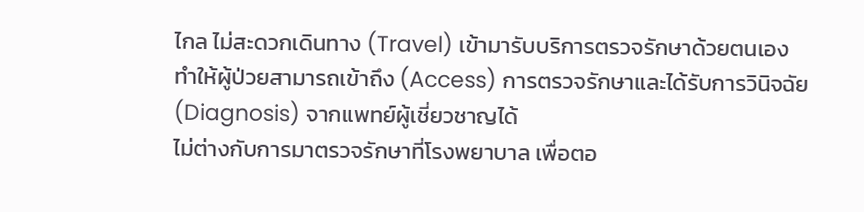ไกล ไม่สะดวกเดินทาง (Travel) เข้ามารับบริการตรวจรักษาด้วยตนเอง ทำให้ผู้ป่วยสามารถเข้าถึง (Access) การตรวจรักษาและได้รับการวินิจฉัย (Diagnosis) จากแพทย์ผู้เชี่ยวชาญได้
ไม่ต่างกับการมาตรวจรักษาที่โรงพยาบาล เพื่อตอ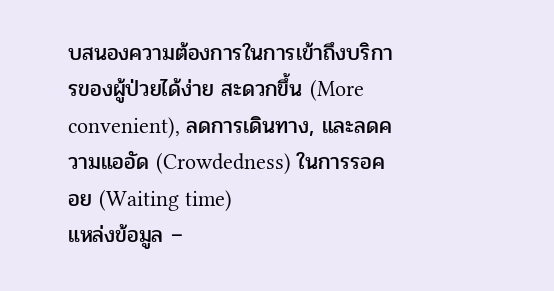บสนองความต้องการในการเข้าถึงบริการของผู้ป่วยได้ง่าย สะดวกขึ้น (More convenient), ลดการเดินทาง, และลดความแออัด (Crowdedness) ในการรอคอย (Waiting time)
แหล่งข้อมูล –